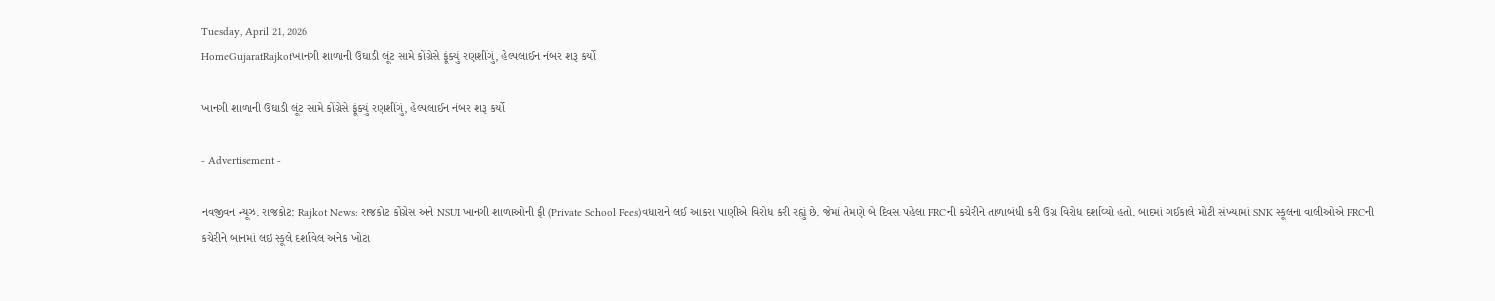Tuesday, April 21, 2026
HomeGujaratRajkotખાનગી શાળાની ઉઘાડી લૂંટ સામે કોંગ્રેસે ફૂંક્યું રણશીંગું, હેલ્પલાઈન નંબર શરૂ કર્યો

ખાનગી શાળાની ઉઘાડી લૂંટ સામે કોંગ્રેસે ફૂંક્યું રણશીંગું, હેલ્પલાઈન નંબર શરૂ કર્યો

- Advertisement -

નવજીવન ન્યૂઝ. રાજકોટ: Rajkot News: રાજકોટ કોંગ્રેસ અને NSUI ખાનગી શાળાઓની ફી (Private School Fees)વધારાને લઈ આકરા પાણીએ વિરોધ કરી રહ્યું છે. જેમાં તેમણે બે દિવસ પહેલા FRCની કચેરીને તાળાબંધી કરી ઉગ્ર વિરોધ દર્શાવ્યો હતો. બાદમાં ગઈકાલે મોટી સંખ્યામાં SNK સ્કૂલના વાલીઓએ FRCની કચેરીને બાનમાં લઇ સ્કૂલે દર્શાવેલ અનેક ખોટા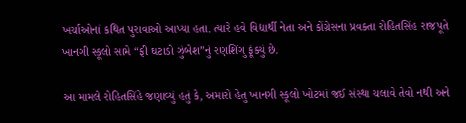ખર્ચાઓનાં કથિત પુરાવાઓ આપ્યા હતા. ત્યારે હવે વિદ્યાર્થી નેતા અને કોંગ્રેસના પ્રવક્તા રોહિતસિંહ રાજપૂતે ખાનગી સ્કૂલો સામે “ફી ઘટાડો ઝુંબેશ”નું રણશિંગુ ફૂંક્યું છે.

આ મામલે રોહિતસિંહે જણાવ્યું હતું કે, અમારો હેતુ ખાનગી સ્કૂલો ખોટમાં જઈ સંસ્થા ચલાવે તેવો નથી અને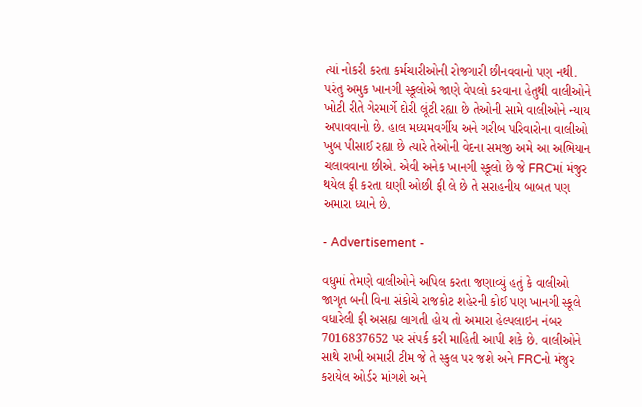ત્યાં નોકરી કરતા કર્મચારીઓની રોજગારી છીનવવાનો પણ નથી. પરંતુ અમુક ખાનગી સ્કૂલોએ જાણે વેપલો કરવાના હેતુથી વાલીઓને ખોટી રીતે ગેરમાર્ગે દોરી લૂંટી રહ્યા છે તેઓની સામે વાલીઓને ન્યાય અપાવવાનો છે. હાલ મધ્યમવર્ગીય અને ગરીબ પરિવારોના વાલીઓ ખુબ પીસાઈ રહ્યા છે ત્યારે તેઓની વેદના સમજી અમે આ અભિયાન ચલાવવાના છીએ. એવી અનેક ખાનગી સ્કૂલો છે જે FRCમાં મંજુર થયેલ ફી કરતા ઘણી ઓછી ફી લે છે તે સરાહનીય બાબત પણ અમારા ધ્યાને છે.

- Advertisement -

વધુમાં તેમણે વાલીઓને અપિલ કરતા જણાવ્યું હતું કે વાલીઓ જાગૃત બની વિના સંકોચે રાજકોટ શહેરની કોઈ પણ ખાનગી સ્કૂલે વધારેલી ફી અસહ્ય લાગતી હોય તો અમારા હેલ્પલાઇન નંબર 7016837652 પર સંપર્ક કરી માહિતી આપી શકે છે. વાલીઓને સાથે રાખી અમારી ટીમ જે તે સ્કુલ પર જશે અને FRCનો મંજુર કરાયેલ ઓર્ડર માંગશે અને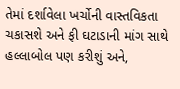તેમાં દર્શાવેલા ખર્ચોની વાસ્તવિકતા ચકાસશે અને ફી ઘટાડાની માંગ સાથે હલ્લાબોલ પણ કરીશું અને,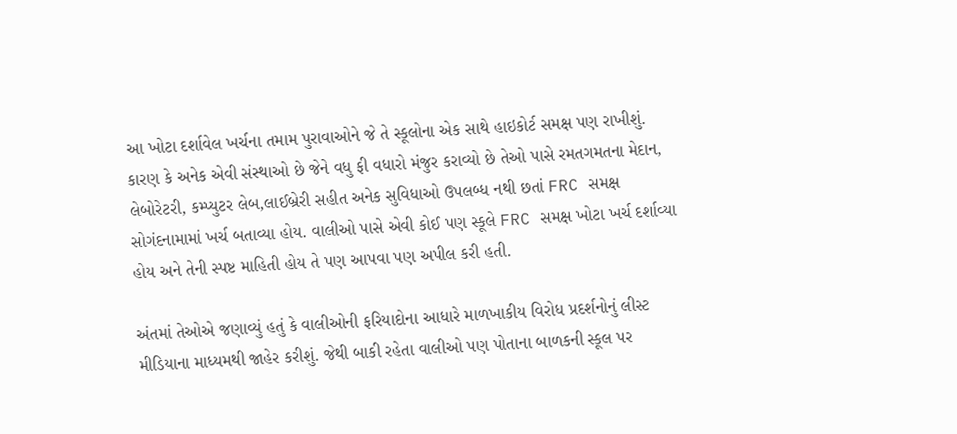આ ખોટા દર્શાવેલ ખર્ચના તમામ પુરાવાઓને જે તે સ્કૂલોના એક સાથે હાઇકોર્ટ સમક્ષ પણ રાખીશું. કારણ કે અનેક એવી સંસ્થાઓ છે જેને વધુ ફી વધારો મંજુર કરાવ્યો છે તેઓ પાસે રમતગમતના મેદાન, લેબોરેટરી, કમ્પ્યુટર લેબ,લાઈબ્રેરી સહીત અનેક સુવિધાઓ ઉપલબ્ધ નથી છતાં FRC સમક્ષ સોગંદનામામાં ખર્ચ બતાવ્યા હોય. વાલીઓ પાસે એવી કોઈ પણ સ્કૂલે FRC સમક્ષ ખોટા ખર્ચ દર્શાવ્યા હોય અને તેની સ્પષ્ટ માહિતી હોય તે પણ આપવા પણ અપીલ કરી હતી.

અંતમાં તેઓએ જણાવ્યું હતું કે વાલીઓની ફરિયાદોના આધારે માળખાકીય વિરોધ પ્રદર્શનોનું લીસ્ટ મીડિયાના માધ્યમથી જાહેર કરીશું. જેથી બાકી રહેતા વાલીઓ પણ પોતાના બાળકની સ્કૂલ પર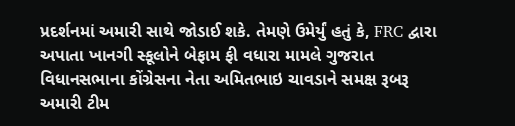પ્રદર્શનમાં અમારી સાથે જોડાઈ શકે. તેમણે ઉમેર્યું હતું કે, FRC દ્વારા અપાતા ખાનગી સ્કૂલોને બેફામ ફી વધારા મામલે ગુજરાત વિધાનસભાના કોંગ્રેસના નેતા અમિતભાઇ ચાવડાને સમક્ષ રૂબરૂ અમારી ટીમ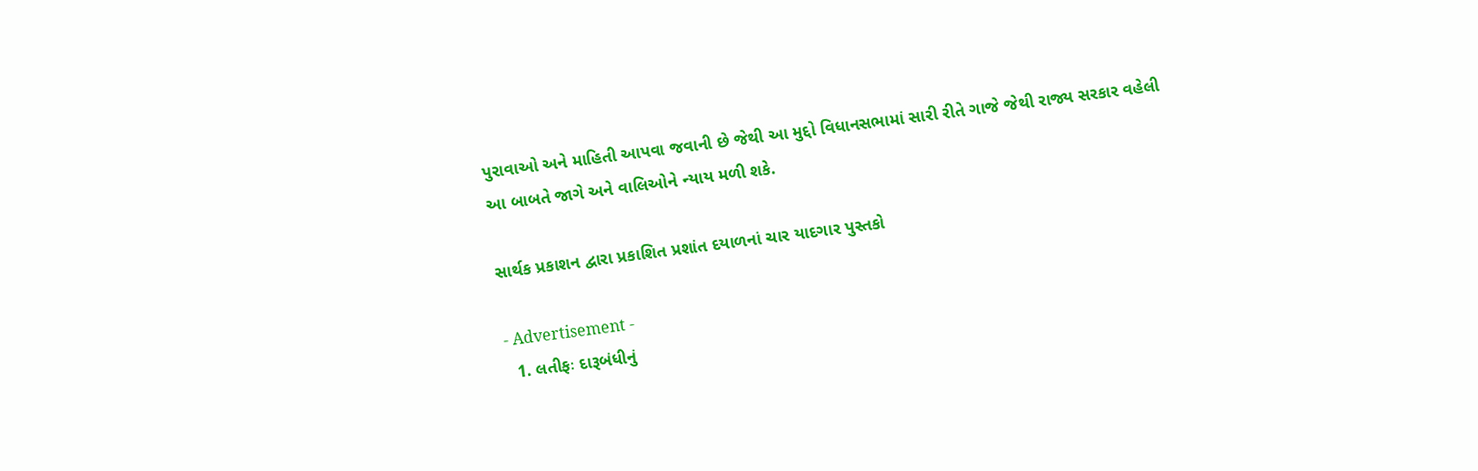પુરાવાઓ અને માહિતી આપવા જવાની છે જેથી આ મુદ્દો વિધાનસભામાં સારી રીતે ગાજે જેથી રાજ્ય સરકાર વહેલી આ બાબતે જાગે અને વાલિઓને ન્યાય મળી શકે.

સાર્થક પ્રકાશન દ્વારા પ્રકાશિત પ્રશાંત દયાળનાં ચાર યાદગાર પુસ્તકો

- Advertisement -
  1. લતીફઃ દારૂબંધીનું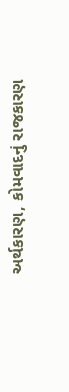અર્થકારણ, કોમવાદનું રાજકારણ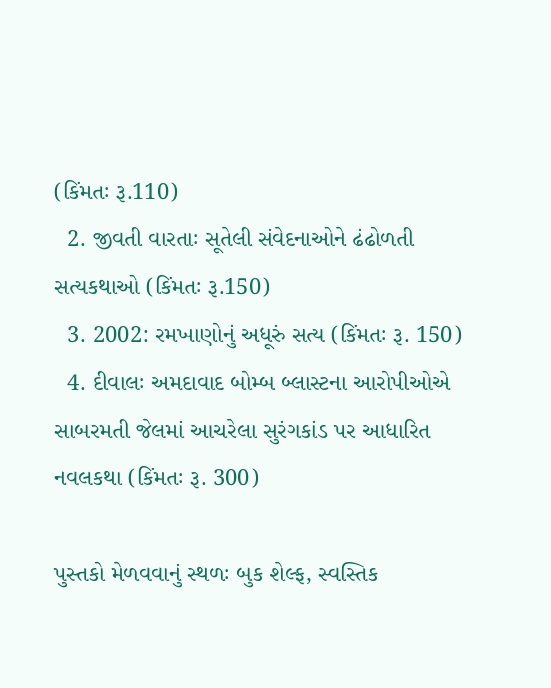(કિંમતઃ રૂ.110)
  2. જીવતી વારતાઃ સૂતેલી સંવેદનાઓને ઢંઢોળતી સત્યકથાઓ (કિંમતઃ રૂ.150)
  3. 2002: રમખાણોનું અધૂરું સત્ય (કિંમતઃ રૂ. 150)
  4. દીવાલઃ અમદાવાદ બોમ્બ બ્લાસ્ટના આરોપીઓએ સાબરમતી જેલમાં આચરેલા સુરંગકાંડ પર આધારિત નવલકથા (કિંમતઃ રૂ. 300)

પુસ્તકો મેળવવાનું સ્થળઃ બુક શેલ્ફ, સ્વસ્તિક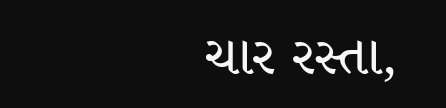ચાર રસ્તા,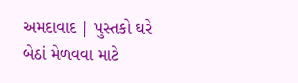અમદાવાદ | પુસ્તકો ઘરે બેઠાં મેળવવા માટે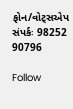ફોન/વોટ્સએપ સંપર્કઃ 98252 90796

Follow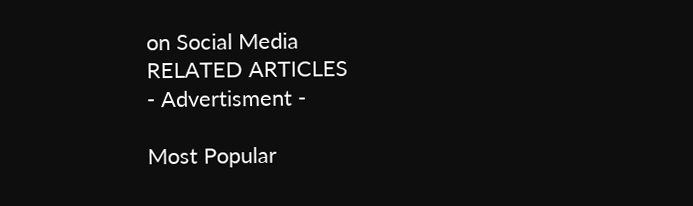on Social Media
RELATED ARTICLES
- Advertisment -

Most Popular